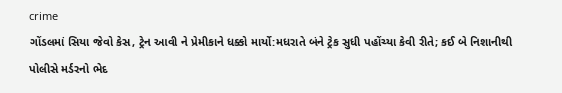crime
ગોંડલમાં સિયા જેવો કેસ, ટ્રેન આવી ને પ્રેમીકાને ધક્કો માર્યો:મધરાતે બંને ટ્રેક સુધી પહોંચ્યા કેવી રીતે; કઈ બે નિશાનીથી પોલીસે મર્ડરનો ભેદ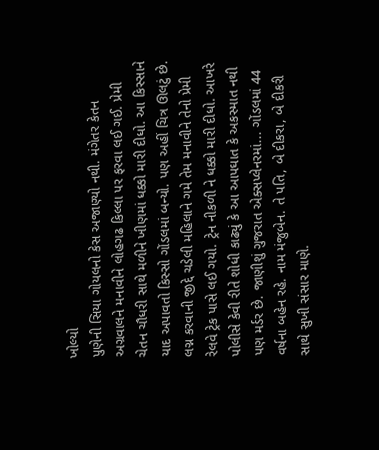ખોલ્યો
પુણેની સિયા ગોયલનો કેસ અજાણ્યો નથી. મંગેતર કેતન અગ્રવાલને મનાવીને લોહગઢ કિલ્લા પર ફરવા લઈ ગઈ. પ્રેમી ચેતન ચૌધરી સાથે મળીને ખીણમાં ધક્કો મારી દીધો. આ કિસ્સાને યાદ અપાવતો કિસ્સો ગોંડલમાં બન્યો. પણ અહીં ચિત્ર ઊલટું છે. લગ્ન કરવાની જીદ્દે ચડેલી મહિલાને ગમે તેમ મનાવીને તેનો પ્રેમી રેલવે ટ્રેક પાસે લઈ ગયો. ટ્રેન નીકળી ને ધક્કો મારી દીધો. આખરે પોલીસે કેવી રીતે શોધી કાઢ્યું કે આ આપઘાત કે અકસ્માત નથી પણ મર્ડર છે. જાણીશું ગુજરાત એક્સપ્લેનરમાં... ગોંડલમાં 44 વર્ષના બહેન રહે. નામ મંજુબેન. તે પતિ, બે દીકરા, બે દીકરી સાથે સુખી સંસાર માણે.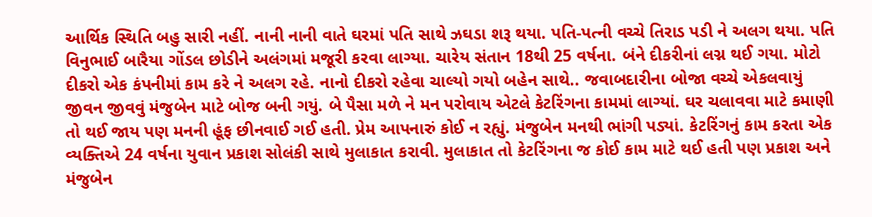આર્થિક સ્થિતિ બહુ સારી નહીં. નાની નાની વાતે ઘરમાં પતિ સાથે ઝઘડા શરૂ થયા. પતિ-પત્ની વચ્ચે તિરાડ પડી ને અલગ થયા. પતિ વિનુભાઈ બારૈયા ગોંડલ છોડીને અલંગમાં મજૂરી કરવા લાગ્યા. ચારેય સંતાન 18થી 25 વર્ષના. બંને દીકરીનાં લગ્ન થઈ ગયા. મોટો દીકરો એક કંપનીમાં કામ કરે ને અલગ રહે. નાનો દીકરો રહેવા ચાલ્યો ગયો બહેન સાથે.. જવાબદારીના બોજા વચ્ચે એકલવાયું જીવન જીવવું મંજુબેન માટે બોજ બની ગયું. બે પૈસા મળે ને મન પરોવાય એટલે કેટરિંગના કામમાં લાગ્યાં. ઘર ચલાવવા માટે કમાણી તો થઈ જાય પણ મનની હૂંફ છીનવાઈ ગઈ હતી. પ્રેમ આપનારું કોઈ ન રહ્યું. મંજુબેન મનથી ભાંગી પડ્યાં. કેટરિંગનું કામ કરતા એક વ્યક્તિએ 24 વર્ષના યુવાન પ્રકાશ સોલંકી સાથે મુલાકાત કરાવી. મુલાકાત તો કેટરિંગના જ કોઈ કામ માટે થઈ હતી પણ પ્રકાશ અને મંજુબેન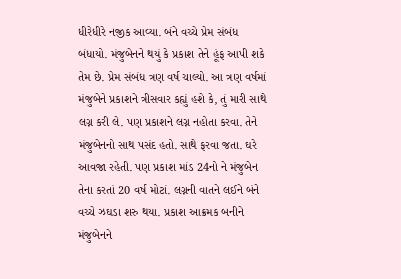ધીરેધીરે નજીક આવ્યા. બંને વચ્ચે પ્રેમ સંબંધ બંધાયો. મંજુબેનને થયું કે પ્રકાશ તેને હૂંફ આપી શકે તેમ છે. પ્રેમ સંબંધ ત્રણ વર્ષ ચાલ્યો. આ ત્રણ વર્ષમાં મંજુબેને પ્રકાશને ત્રીસવાર કહ્યું હશે કે, તું મારી સાથે લગ્ન કરી લે. પણ પ્રકાશને લગ્ન નહોતા કરવા. તેને મંજુબેનનો સાથ પસંદ હતો. સાથે ફરવા જતા. ઘરે આવજા રહેતી. પણ પ્રકાશ માંડ 24નો ને મંજુબેન તેના કરતાં 20 વર્ષ મોટાં. લગ્નની વાતને લઈને બંને વચ્ચે ઝઘડા શરુ થયા. પ્રકાશ આક્રમક બનીને મંજુબેનને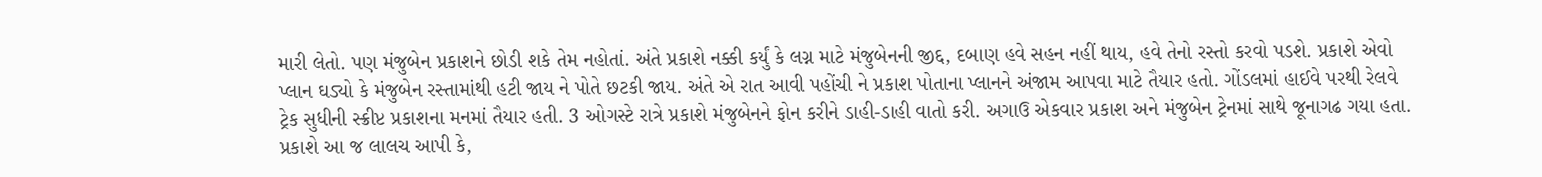મારી લેતો. પણ મંજુબેન પ્રકાશને છોડી શકે તેમ નહોતાં. અંતે પ્રકાશે નક્કી કર્યું કે લગ્ન માટે મંજુબેનની જીદ્દ, દબાણ હવે સહન નહીં થાય, હવે તેનો રસ્તો કરવો પડશે. પ્રકાશે એવો પ્લાન ઘડ્યો કે મંજુબેન રસ્તામાંથી હટી જાય ને પોતે છટકી જાય. અંતે એ રાત આવી પહોંચી ને પ્રકાશ પોતાના પ્લાનને અંજામ આપવા માટે તૈયાર હતો. ગોંડલમાં હાઈવે પરથી રેલવે ટ્રેક સુધીની સ્ક્રીપ્ટ પ્રકાશના મનમાં તૈયાર હતી. 3 ઓગસ્ટે રાત્રે પ્રકાશે મંજુબેનને ફોન કરીને ડાહી-ડાહી વાતો કરી. અગાઉ એકવાર પ્રકાશ અને મંજુબેન ટ્રેનમાં સાથે જૂનાગઢ ગયા હતા. પ્રકાશે આ જ લાલચ આપી કે,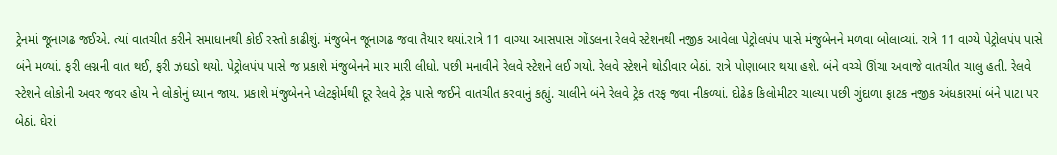ટ્રેનમાં જૂનાગઢ જઈએ. ત્યાં વાતચીત કરીને સમાધાનથી કોઈ રસ્તો કાઢીશું. મંજુબેન જૂનાગઢ જવા તૈયાર થયાં.રાત્રે 11 વાગ્યા આસપાસ ગોંડલના રેલવે સ્ટેશનથી નજીક આવેલા પેટ્રોલપંપ પાસે મંજુબેનને મળવા બોલાવ્યાં. રાત્રે 11 વાગ્યે પેટ્રોલપંપ પાસે બંને મળ્યાં. ફરી લગ્નની વાત થઈ, ફરી ઝઘડો થયો. પેટ્રોલપંપ પાસે જ પ્રકાશે મંજુબેનને માર મારી લીધો. પછી મનાવીને રેલવે સ્ટેશને લઈ ગયો. રેલવે સ્ટેશને થોડીવાર બેઠાં. રાત્રે પોણાબાર થયા હશે. બંને વચ્ચે ઊંચા અવાજે વાતચીત ચાલુ હતી. રેલવે સ્ટેશને લોકોની અવર જવર હોય ને લોકોનું ધ્યાન જાય. પ્રકાશે મંજુબેનને પ્લેટફોર્મથી દૂર રેલવે ટ્રેક પાસે જઈને વાતચીત કરવાનું કહ્યું. ચાલીને બંને રેલવે ટ્રેક તરફ જવા નીકળ્યાં. દોઢેક કિલોમીટર ચાલ્યા પછી ગુંદાળા ફાટક નજીક અંધકારમાં બંને પાટા પર બેઠાં. ઘેરાં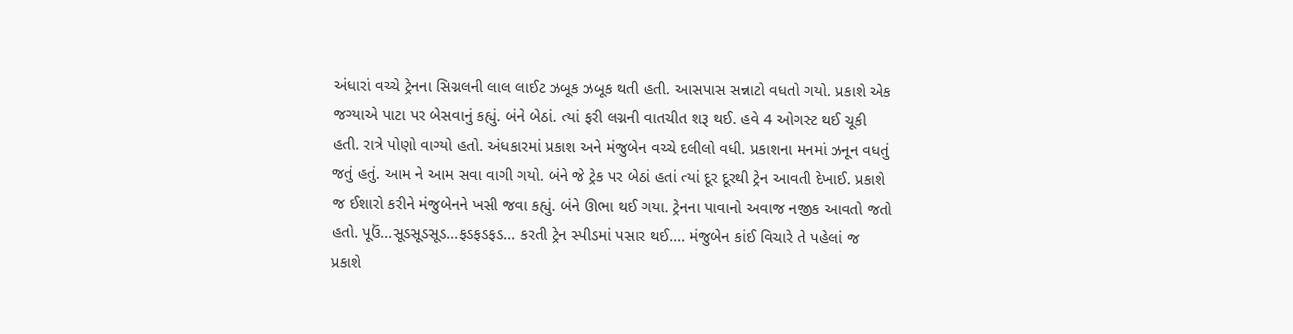અંધારાં વચ્ચે ટ્રેનના સિગ્નલની લાલ લાઈટ ઝબૂક ઝબૂક થતી હતી. આસપાસ સન્નાટો વધતો ગયો. પ્રકાશે એક જગ્યાએ પાટા પર બેસવાનું કહ્યું. બંને બેઠાં. ત્યાં ફરી લગ્નની વાતચીત શરૂ થઈ. હવે 4 ઓગસ્ટ થઈ ચૂકી હતી. રાત્રે પોણો વાગ્યો હતો. અંધકારમાં પ્રકાશ અને મંજુબેન વચ્ચે દલીલો વધી. પ્રકાશના મનમાં ઝનૂન વધતું જતું હતું. આમ ને આમ સવા વાગી ગયો. બંને જે ટ્રેક પર બેઠાં હતાં ત્યાં દૂર દૂરથી ટ્રેન આવતી દેખાઈ. પ્રકાશે જ ઈશારો કરીને મંજુબેનને ખસી જવા કહ્યું. બંને ઊભા થઈ ગયા. ટ્રેનના પાવાનો અવાજ નજીક આવતો જતો હતો. પૂઉં...સૂડસૂડસૂડ...ફડફડફડ... કરતી ટ્રેન સ્પીડમાં પસાર થઈ.... મંજુબેન કાંઈ વિચારે તે પહેલાં જ પ્રકાશે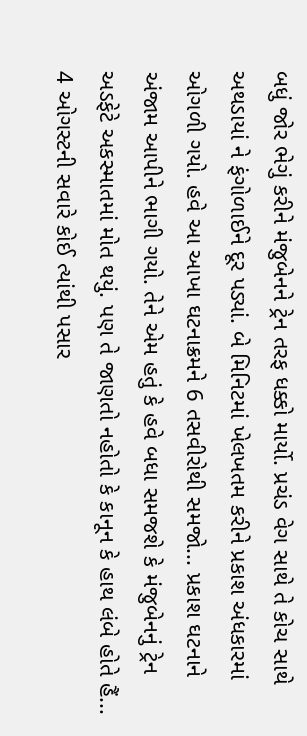બધું જોર ભેગું કરીને મંજુબેનને ટ્રેન તરફ ધક્કો માર્યો. પ્રચંડ વેગ સાથે તે કોચ સાથે અથડાયાં ને ફંગોળાઈને દૂર પડ્યાં. બે મિનિટમાં ખેલખતમ કરીને પ્રકાશ અંધકારમાં ઓગળી ગયો. હવે આ આખા ઘટનાક્રમને 6 તસવીરોથી સમજો... પ્રકાશ ઘટનાને અંજામ આપીને ભાગી ગયો. તેને એમ હતું કે હવે બધા સમજશે કે મંજુબેનનું ટ્રેન અડફેટે અકસ્માતમાં મોત થયું. પણ તે જાણતો નહોતો કે કાનૂન કે હાથ લંબે હોતે હૈં... 4 ઓગસ્ટની સવારે કોઈ ત્યાંથી પસાર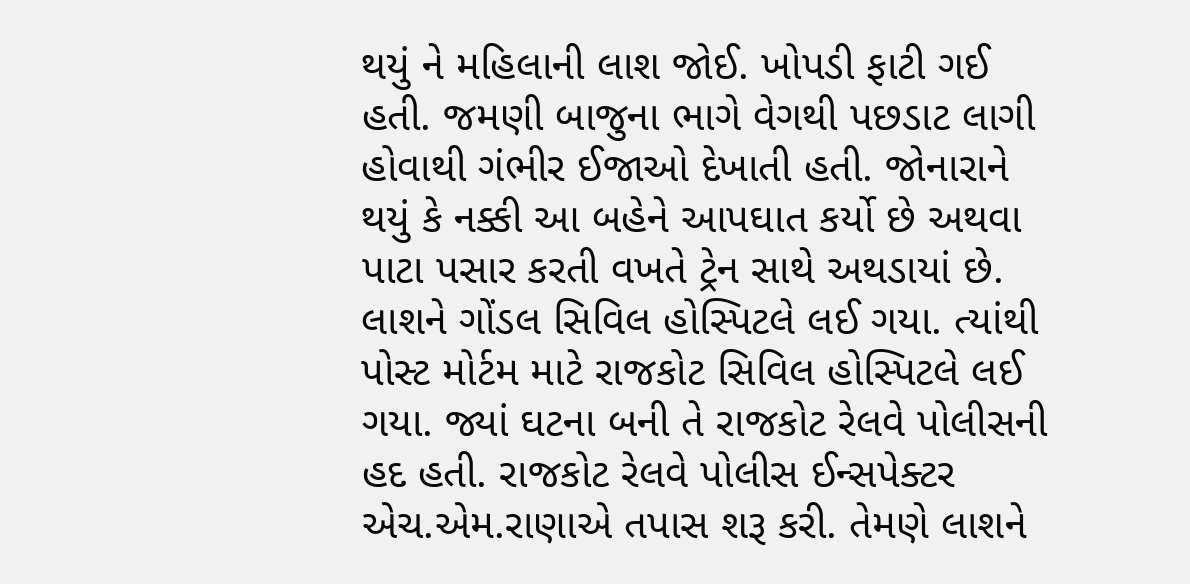થયું ને મહિલાની લાશ જોઈ. ખોપડી ફાટી ગઈ હતી. જમણી બાજુના ભાગે વેગથી પછડાટ લાગી હોવાથી ગંભીર ઈજાઓ દેખાતી હતી. જોનારાને થયું કે નક્કી આ બહેને આપઘાત કર્યો છે અથવા પાટા પસાર કરતી વખતે ટ્રેન સાથે અથડાયાં છે. લાશને ગોંડલ સિવિલ હોસ્પિટલે લઈ ગયા. ત્યાંથી પોસ્ટ મોર્ટમ માટે રાજકોટ સિવિલ હોસ્પિટલે લઈ ગયા. જ્યાં ઘટના બની તે રાજકોટ રેલવે પોલીસની હદ હતી. રાજકોટ રેલવે પોલીસ ઈન્સપેક્ટર એચ.એમ.રાણાએ તપાસ શરૂ કરી. તેમણે લાશને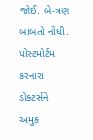જોઈ. બે-ત્રણ બાબતો નોંધી. પોસ્ટમોર્ટમ કરનારા ડોક્ટર્સને અમુક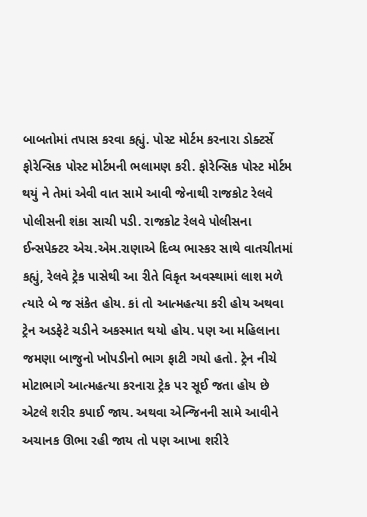બાબતોમાં તપાસ કરવા કહ્યું. પોસ્ટ મોર્ટમ કરનારા ડોક્ટર્સે ફોરેન્સિક પોસ્ટ મોર્ટમની ભલામણ કરી. ફોરેન્સિક પોસ્ટ મોર્ટમ થયું ને તેમાં એવી વાત સામે આવી જેનાથી રાજકોટ રેલવે પોલીસની શંકા સાચી પડી. રાજકોટ રેલવે પોલીસના ઈન્સપેક્ટર એચ.એમ.રાણાએ દિવ્ય ભાસ્કર સાથે વાતચીતમાં કહ્યું, રેલવે ટ્રેક પાસેથી આ રીતે વિકૃત અવસ્થામાં લાશ મળે ત્યારે બે જ સંકેત હોય. કાં તો આત્મહત્યા કરી હોય અથવા ટ્રેન અડફેટે ચડીને અકસ્માત થયો હોય. પણ આ મહિલાના જમણા બાજુનો ખોપડીનો ભાગ ફાટી ગયો હતો. ટ્રેન નીચે મોટાભાગે આત્મહત્યા કરનારા ટ્રેક પર સૂઈ જતા હોય છે એટલે શરીર કપાઈ જાય. અથવા એન્જિનની સામે આવીને અચાનક ઊભા રહી જાય તો પણ આખા શરીરે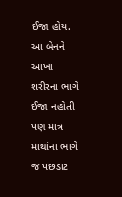ઈજા હોય. આ બેનને આખા શરીરના ભાગે ઈજા નહોતી પણ માત્ર માથાંના ભાગે જ પછડાટ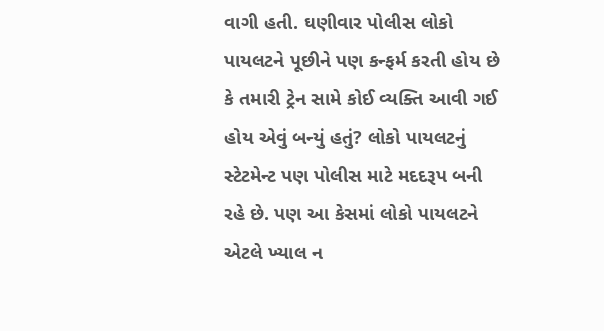વાગી હતી. ઘણીવાર પોલીસ લોકો પાયલટને પૂછીને પણ કન્ફર્મ કરતી હોય છે કે તમારી ટ્રેન સામે કોઈ વ્યક્તિ આવી ગઈ હોય એવું બન્યું હતું? લોકો પાયલટનું સ્ટેટમેન્ટ પણ પોલીસ માટે મદદરૂપ બની રહે છે. પણ આ કેસમાં લોકો પાયલટને એટલે ખ્યાલ ન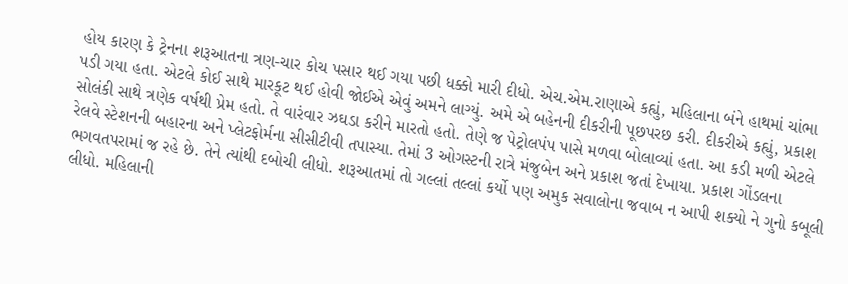હોય કારણ કે ટ્રેનના શરૂઆતના ત્રણ-ચાર કોચ પસાર થઈ ગયા પછી ધક્કો મારી દીધો. એચ.એમ.રાણાએ કહ્યું, મહિલાના બંને હાથમાં ચાંભા પડી ગયા હતા. એટલે કોઈ સાથે મારકૂટ થઈ હોવી જોઈએ એવું અમને લાગ્યું. અમે એ બહેનની દીકરીની પૂછપરછ કરી. દીકરીએ કહ્યું, પ્રકાશ સોલંકી સાથે ત્રણેક વર્ષથી પ્રેમ હતો. તે વારંવાર ઝઘડા કરીને મારતો હતો. તેણે જ પેટ્રોલપંપ પાસે મળવા બોલાવ્યાં હતા. આ કડી મળી એટલે રેલવે સ્ટેશનની બહારના અને પ્લેટફોર્મના સીસીટીવી તપાસ્યા. તેમાં 3 ઓગસ્ટની રાત્રે મંજુબેન અને પ્રકાશ જતાં દેખાયા. પ્રકાશ ગોંડલના ભગવતપરામાં જ રહે છે. તેને ત્યાંથી દબોચી લીધો. શરૂઆતમાં તો ગલ્લાં તલ્લાં કર્યો પણ અમુક સવાલોના જવાબ ન આપી શક્યો ને ગુનો કબૂલી લીધો. મહિલાની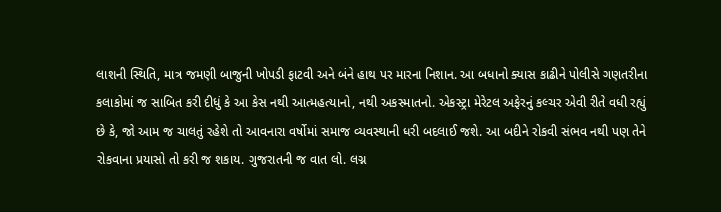લાશની સ્થિતિ, માત્ર જમણી બાજુની ખોપડી ફાટવી અને બંને હાથ પર મારના નિશાન. આ બધાનો ક્યાસ કાઢીને પોલીસે ગણતરીના કલાકોમાં જ સાબિત કરી દીધું કે આ કેસ નથી આત્મહત્યાનો, નથી અકસ્માતનો. એકસ્ટ્રા મેરેટલ અફેરનું કલ્ચર એવી રીતે વધી રહ્યું છે કે, જો આમ જ ચાલતું રહેશે તો આવનારા વર્ષોમાં સમાજ વ્યવસ્થાની ધરી બદલાઈ જશે. આ બદીને રોકવી સંભવ નથી પણ તેને રોકવાના પ્રયાસો તો કરી જ શકાય. ગુજરાતની જ વાત લો. લગ્ન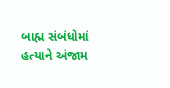બાહ્મ સંબંધોમાં હત્યાને અંજામ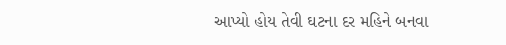આપ્યો હોય તેવી ઘટના દર મહિને બનવા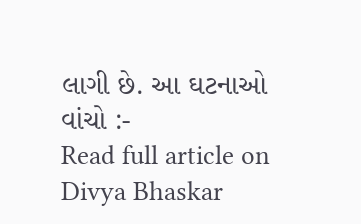લાગી છે. આ ઘટનાઓ વાંચો :-
Read full article on Divya Bhaskar